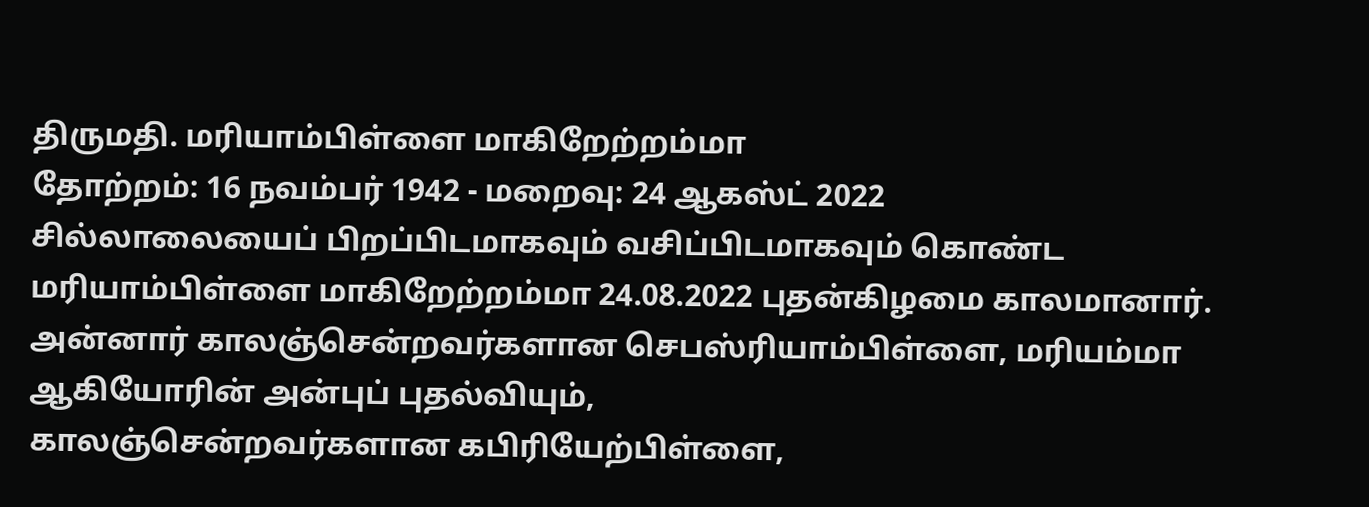திருமதி. மரியாம்பிள்ளை மாகிறேற்றம்மா
தோற்றம்: 16 நவம்பர் 1942 - மறைவு: 24 ஆகஸ்ட் 2022
சில்லாலையைப் பிறப்பிடமாகவும் வசிப்பிடமாகவும் கொண்ட மரியாம்பிள்ளை மாகிறேற்றம்மா 24.08.2022 புதன்கிழமை காலமானார்.
அன்னார் காலஞ்சென்றவர்களான செபஸ்ரியாம்பிள்ளை, மரியம்மா ஆகியோரின் அன்புப் புதல்வியும்,
காலஞ்சென்றவர்களான கபிரியேற்பிள்ளை,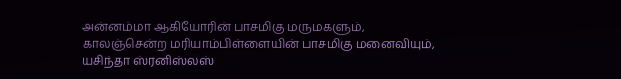அன்னம்மா ஆகியோரின் பாசமிகு மருமகளும்,
காலஞ்சென்ற மரியாம்பிள்ளையின் பாசமிகு மனைவியும்,
யசிந்தா ஸ்ரனிஸ்லஸ்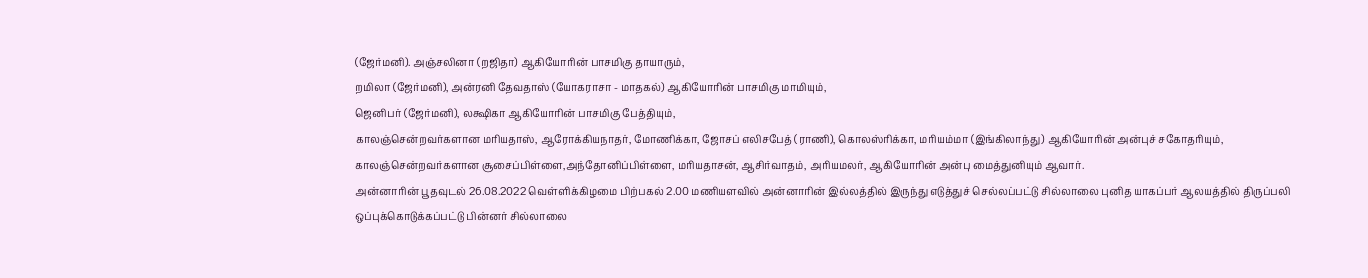(ஜேர்மனி). அஞ்சலினா (றஜிதா) ஆகியோரின் பாசமிகு தாயாரும்,
றமிலா (ஜேர்மனி), அன்ரனி தேவதாஸ் (யோகராசா - மாதகல்) ஆகியோரின் பாசமிகு மாமியும்,
ஜெனிபர் (ஜேர்மனி), லக்ஷிகா ஆகியோரின் பாசமிகு பேத்தியும்,
காலஞ்சென்றவர்களான மரியதாஸ், ஆரோக்கியநாதர், மோணிக்கா, ஜோசப் எலிசபேத் (ராணி), கொலஸ்ரிக்கா, மரியம்மா (இங்கிலாந்து) ஆகியோரின் அன்புச் சகோதரியும்,
காலஞ்சென்றவர்களான சூசைப்பிள்ளை,அந்தோனிப்பிள்ளை, மரியதாசன், ஆசிர்வாதம், அரியமலர், ஆகியோரின் அன்பு மைத்துனியும் ஆவார்.
அன்னாரின் பூதவுடல் 26.08.2022 வெள்ளிக்கிழமை பிற்பகல் 2.00 மணியளவில் அன்னாரின் இல்லத்தில் இருந்து எடுத்துச் செல்லப்பட்டு சில்லாலை புனித யாகப்பர் ஆலயத்தில் திருப்பலி ஒப்புக்கொடுக்கப்பட்டு பின்னர் சில்லாலை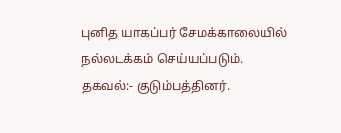புனித யாகப்பர் சேமக்காலையில் நல்லடக்கம் செய்யப்படும்.
தகவல்:- குடும்பத்தினர்.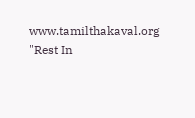www.tamilthakaval.org
"Rest In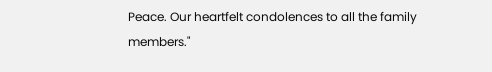Peace. Our heartfelt condolences to all the family members."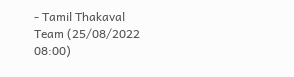- Tamil Thakaval Team (25/08/2022 08:00)